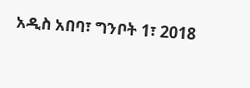አዲስ አበባ፣ ግንቦት 1፣ 2018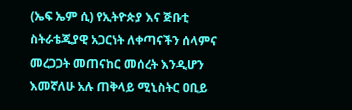(ኤፍ ኤም ሲ) የኢትዮጵያ እና ጅቡቲ ስትራቴጂያዊ አጋርነት ለቀጣናችን ሰላምና መረጋጋት መጠናከር መሰረት እንዲሆን እመኛለሁ አሉ ጠቅላይ ሚኒስትር ዐቢይ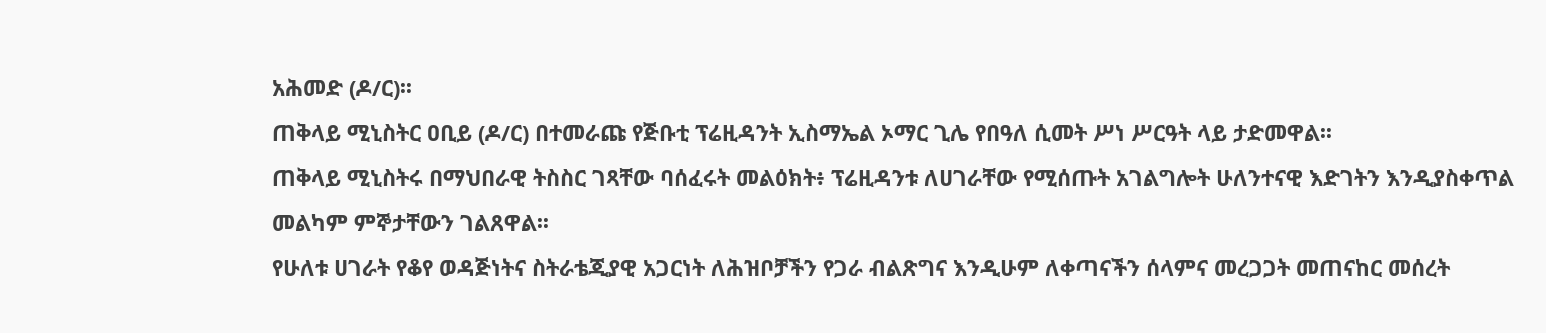አሕመድ (ዶ/ር)፡፡
ጠቅላይ ሚኒስትር ዐቢይ (ዶ/ር) በተመራጩ የጅቡቲ ፕሬዚዳንት ኢስማኤል ኦማር ጊሌ የበዓለ ሲመት ሥነ ሥርዓት ላይ ታድመዋል፡፡
ጠቅላይ ሚኒስትሩ በማህበራዊ ትስስር ገጻቸው ባሰፈሩት መልዕክት፥ ፕሬዚዳንቱ ለሀገራቸው የሚሰጡት አገልግሎት ሁለንተናዊ እድገትን እንዲያስቀጥል መልካም ምኞታቸውን ገልጸዋል፡፡
የሁለቱ ሀገራት የቆየ ወዳጅነትና ስትራቴጂያዊ አጋርነት ለሕዝቦቻችን የጋራ ብልጽግና እንዲሁም ለቀጣናችን ሰላምና መረጋጋት መጠናከር መሰረት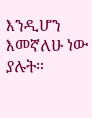እንዲሆን እመኛለሁ ነው ያሉት።